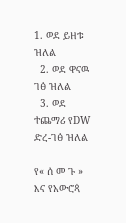1. ወደ ይዘቱ ዝለል
  2. ወደ ዋናዉ ገፅ ዝለል
  3. ወደ ተጨማሪ የDW ድረ-ገፅ ዝለል

የ« ሰ መ ጉ » እና የአውሮጳ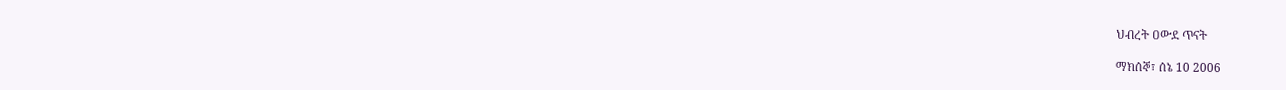ህብረት ዐውደ ጥናት

ማክሰኞ፣ ሰኔ 10 2006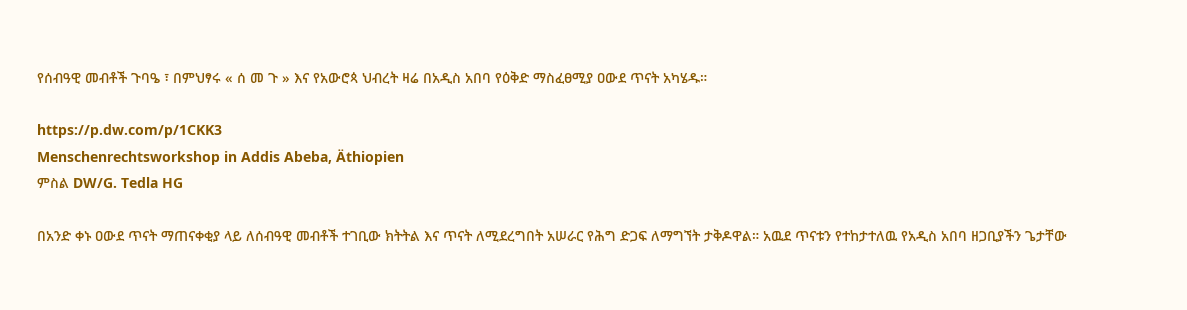የሰብዓዊ መብቶች ጉባዔ ፣ በምህፃሩ « ሰ መ ጉ » እና የአውሮጳ ህብረት ዛሬ በአዲስ አበባ የዕቅድ ማስፈፀሚያ ዐውደ ጥናት አካሄዱ።

https://p.dw.com/p/1CKK3
Menschenrechtsworkshop in Addis Abeba, Äthiopien
ምስል DW/G. Tedla HG

በአንድ ቀኑ ዐውደ ጥናት ማጠናቀቂያ ላይ ለሰብዓዊ መብቶች ተገቢው ክትትል እና ጥናት ለሚደረግበት አሠራር የሕግ ድጋፍ ለማግኘት ታቅዶዋል። አዉደ ጥናቱን የተከታተለዉ የአዲስ አበባ ዘጋቢያችን ጌታቸው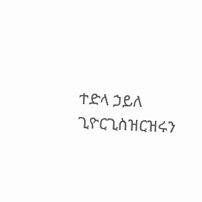ተድላ ኃይለ ጊዮርጊስዝርዝሩን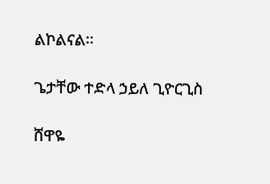ልኮልናል።

ጌታቸው ተድላ ኃይለ ጊዮርጊስ

ሸዋዬ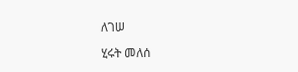ለገሠ

ሂሩት መለሰ